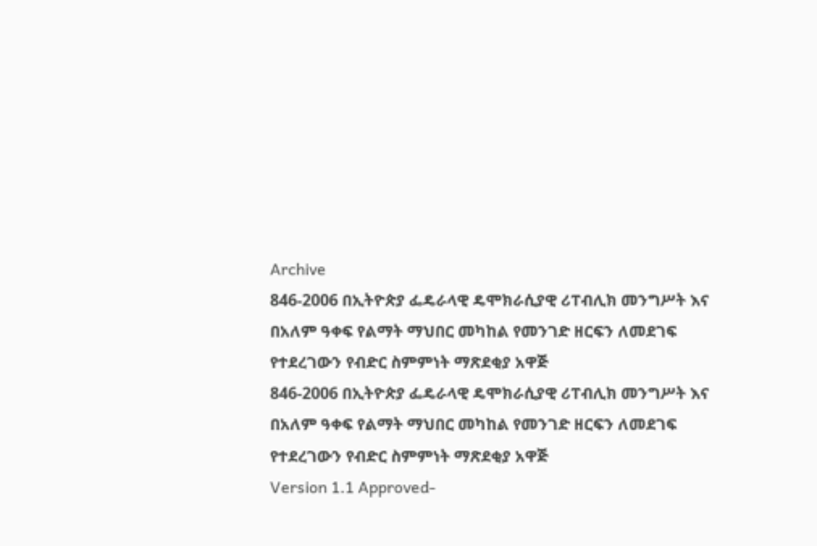Archive
846-2006 በኢትዮጵያ ፌዴራላዊ ዴሞክራሲያዊ ሪፐብሊክ መንግሥት እና በአለም ዓቀፍ የልማት ማህበር መካከል የመንገድ ዘርፍን ለመደገፍ የተደረገውን የብድር ስምምነት ማጽደቂያ አዋጅ
846-2006 በኢትዮጵያ ፌዴራላዊ ዴሞክራሲያዊ ሪፐብሊክ መንግሥት እና በአለም ዓቀፍ የልማት ማህበር መካከል የመንገድ ዘርፍን ለመደገፍ የተደረገውን የብድር ስምምነት ማጽደቂያ አዋጅ
Version 1.1 Approved-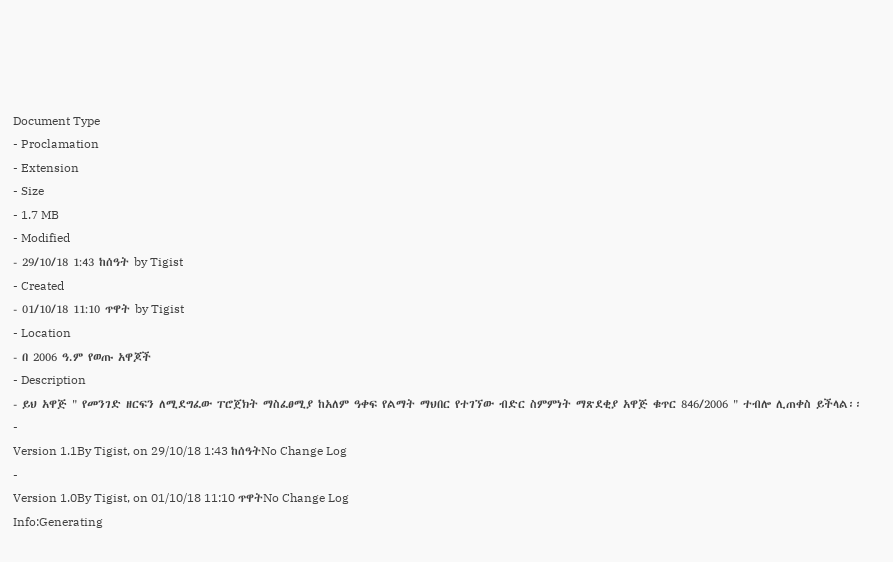Document Type
- Proclamation
- Extension
- Size
- 1.7 MB
- Modified
- 29/10/18 1:43 ከሰዓት by Tigist
- Created
- 01/10/18 11:10 ጥዋት by Tigist
- Location
- በ 2006 ዓ.ም የወጡ አዋጆች
- Description
- ይህ አዋጅ " የመንገድ ዘርፍን ለሚደግፈው ፐሮጀክት ማስፈፀሚያ ከአለም ዓቀፍ የልማት ማህበር የተገኘው ብድር ስምምነት ማጽደቂያ አዋጅ ቁጥር 846/2006 " ተብሎ ሊጠቀስ ይችላል፡፡
-
Version 1.1By Tigist, on 29/10/18 1:43 ከሰዓትNo Change Log
-
Version 1.0By Tigist, on 01/10/18 11:10 ጥዋትNo Change Log
Info:Generating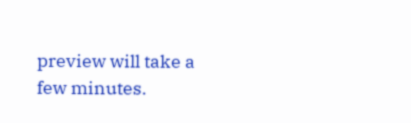preview will take a few minutes.